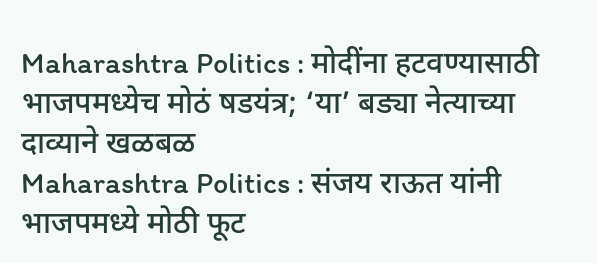Maharashtra Politics : मोदींना हटवण्यासाठी भाजपमध्येच मोठं षडयंत्र; ‘या’ बड्या नेत्याच्या दाव्याने खळबळ
Maharashtra Politics : संजय राऊत यांनी भाजपमध्ये मोठी फूट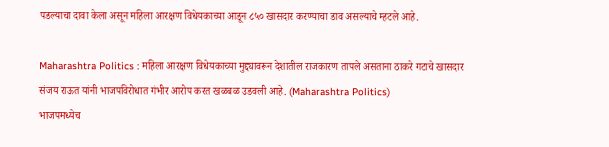पडल्याचा दावा केला असून महिला आरक्षण विधेयकाच्या आडून ८५० खासदार करण्याचा डाव असल्याचे म्हटले आहे.

Maharashtra Politics : महिला आरक्षण विधेयकाच्या मुद्द्यावरून देशातील राजकारण तापले असताना ठाकरे गटाचे खासदार संजय राऊत यांनी भाजपविरोधात गंभीर आरोप करत खळबळ उडवली आहे. (Maharashtra Politics)
भाजपमध्येच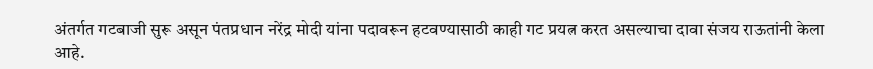अंतर्गत गटबाजी सुरू असून पंतप्रधान नरेंद्र मोदी यांना पदावरून हटवण्यासाठी काही गट प्रयत्न करत असल्याचा दावा संजय राऊतांनी केला आहे.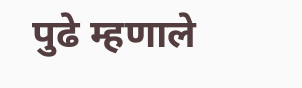पुढे म्हणाले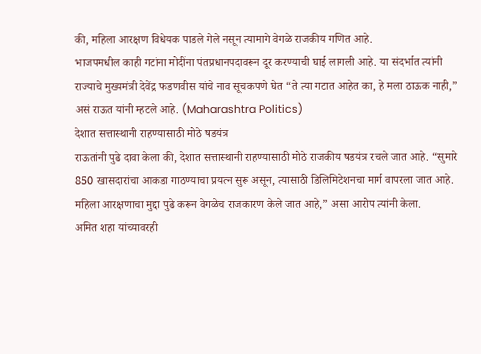की, महिला आरक्षण विधेयक पाडले गेले नसून त्यामागे वेगळे राजकीय गणित आहे.
भाजपमधील काही गटांना मोदींना पंतप्रधानपदावरून दूर करण्याची घाई लागली आहे. या संदर्भात त्यांनी राज्याचे मुख्यमंत्री देवेंद्र फडणवीस यांचे नाव सूचकपणे घेत “ते त्या गटात आहेत का, हे मला ठाऊक नाही,” असं राऊत यांनी म्हटले आहे. (Maharashtra Politics)
देशात सत्तास्थानी राहण्यासाठी मोठे षडयंत्र
राऊतांनी पुढे दावा केला की, देशात सत्तास्थानी राहण्यासाठी मोठे राजकीय षडयंत्र रचले जात आहे. “सुमारे 850 खासदारांचा आकडा गाठण्याचा प्रयत्न सुरू असून, त्यासाठी डिलिमिटेशनचा मार्ग वापरला जात आहे. महिला आरक्षणाचा मुद्दा पुढे करून वेगळेच राजकारण केले जात आहे,” असा आरोप त्यांनी केला.
अमित शहा यांच्यावरही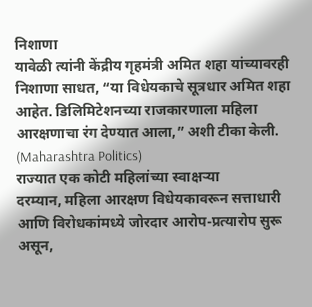निशाणा
यावेळी त्यांनी केंद्रीय गृहमंत्री अमित शहा यांच्यावरही निशाणा साधत, “या विधेयकाचे सूत्रधार अमित शहा आहेत. डिलिमिटेशनच्या राजकारणाला महिला आरक्षणाचा रंग देण्यात आला,” अशी टीका केली. (Maharashtra Politics)
राज्यात एक कोटी महिलांच्या स्वाक्षऱ्या
दरम्यान, महिला आरक्षण विधेयकावरून सत्ताधारी आणि विरोधकांमध्ये जोरदार आरोप-प्रत्यारोप सुरू असून,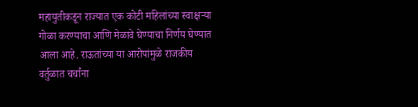महायुतीकडून राज्यात एक कोटी महिलांच्या स्वाक्षऱ्या गोळा करण्याचा आणि मेळावे घेण्याचा निर्णय घेण्यात आला आहे. राऊतांच्या या आरोपांमुळे राजकीय वर्तुळात चर्चांना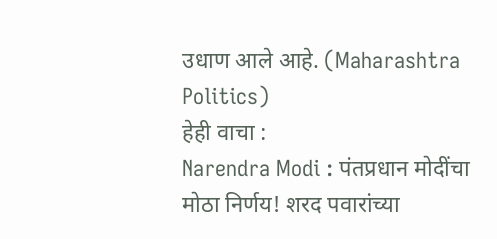उधाण आले आहे. (Maharashtra Politics)
हेही वाचा :
Narendra Modi : पंतप्रधान मोदींचा मोठा निर्णय! शरद पवारांच्या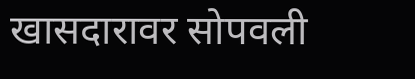खासदारावर सोपवली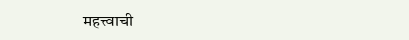महत्त्वाची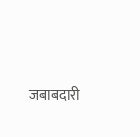जबाबदारी